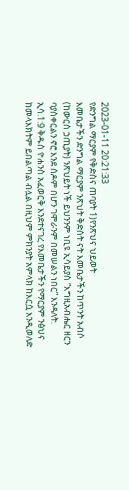2023-01-11 20:21:33
የድንግል ማርያም የቅድስና ጠባያት 1)የንጽህና ህይወት
እመቤታችን ድንግል ማርያም ንጽህት ቅድስት ናት እመቤታችን ከጥንት አብሶ (ከውርስ ኃጢያት) ንጽህይት ነች ይህንንም ነቢዩ ኢሳይያስ “እግዚአብሔር ዘርን ባያስቀርልን ኖሮ እንደ ሰዶም በሆን ገሞራንም በመሠልን ነበር” እንዳለት. ኢሳ.1:9 ቅዱስ ዮሐንስ አፈወርቅ እንደተናገረ የእመቤታችን የማርያም ንፅህና ከመላእክትም ይበልጣል ብሏል በዚህም ምክንያት አምላክ ከእርሷ እንዲወለድ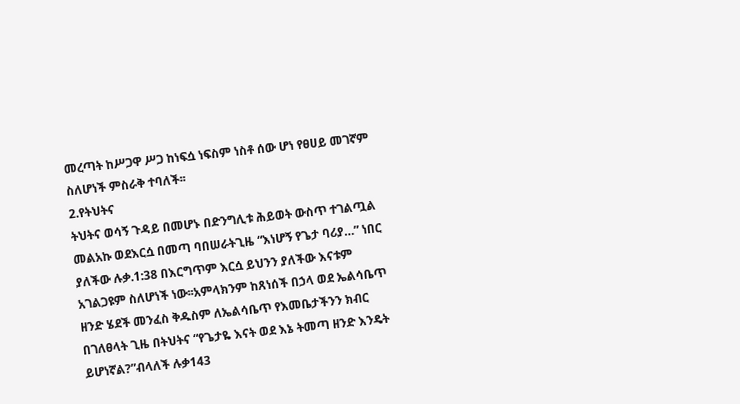መረጣት ከሥጋዋ ሥጋ ከነፍሷ ነፍስም ነስቶ ሰው ሆነ የፀሀይ መገኛም ስለሆነች ምስራቅ ተባለች፡፡
2.የትህትና
ትህትና ወሳኝ ጉዳይ በመሆኑ በድንግሊቱ ሕይወት ውስጥ ተገልጧል መልአኩ ወደእርሷ በመጣ ባበሠራትጊዜ “እነሆኝ የጌታ ባሪያ…” ነበር ያለችው ሉቃ.1:38 በእርግጥም እርሷ ይህንን ያለችው እናቱም አገልጋዩም ስለሆነች ነው፡፡አምላክንም ከጸነሰች በኃላ ወደ ኤልሳቤጥ ዘንድ ሄደች መንፈስ ቅዱስም ለኤልሳቤጥ የእመቤታችንን ክብር በገለፀላት ጊዜ በትህትና “የጌታዬ እናት ወደ እኔ ትመጣ ዘንድ እንዴት ይሆነኛል?”ብላለች ሉቃ143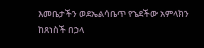እመቤታችን ወደኤልሳቤጥ የኄደችው አምላክን ከጸነስች በኃላ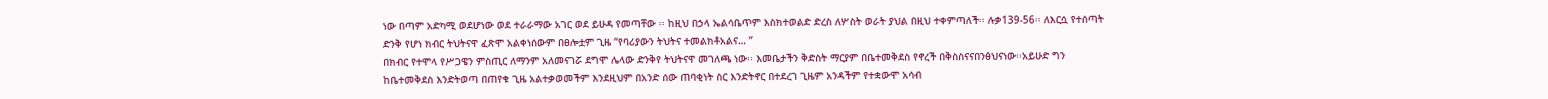ነው በጣም አድካሚ ወደሆነው ወደ ተራራማው አገር ወደ ይሁዳ የመጣቸው ፡፡ ከዚህ በኃላ ኤልሳቤጥም እስክተወልድ ድረስ ለሦስት ወራት ያህል በዚህ ተቀምጣለች፡፡ ሉቃ139-56፡፡ ለእርሷ የተሰጣት ድንቅ የሆነ ክብር ትህትናዋ ፈጽሞ አልቀነሰውም በፀሎቷም ጊዜ “የባሪያውን ትህትና ተመልክቶአልና… ”
በክብር የተሞላ የሥጋዌን ምስጢር ለማንም አለመናገሯ ደግሞ ሌላው ድንቅየ ትህትናዋ መገለጫ ነው፡፡ እመቤታችን ቅድስት ማርያም በቤተመቅደስ የኖረች በቅስስናናበንፅህናነው፡፡አይሁድ ግን ከቤተመቅደስ እንድትወጣ በጠየቁ ጊዜ አልተቃወመችም እንደዚህም በአንድ ሰው ጠባቂነት ስር እንድትኖር በተደረገ ጊዜም አንዳችም የተቋውሞ አሳብ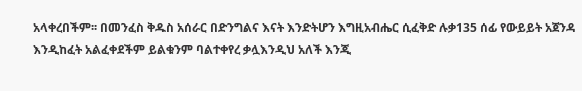አላቀረበችም፡፡ በመንፈስ ቅዱስ አሰራር በድንግልና እናት እንድትሆን እግዚአብሔር ሲፈቅድ ሉቃ135 ሰፊ የውይይት አጀንዳ እንዲከፈት አልፈቀደችም ይልቁንም ባልተቀየረ ቃሏእንዲህ አለች እንጂ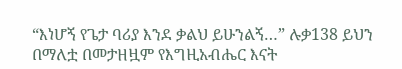“እነሆኝ የጌታ ባሪያ እንደ ቃልህ ይሁንልኝ…” ሉቃ138 ይህን በማለቷ በመታዘዟም የእግዚአብሔር እናት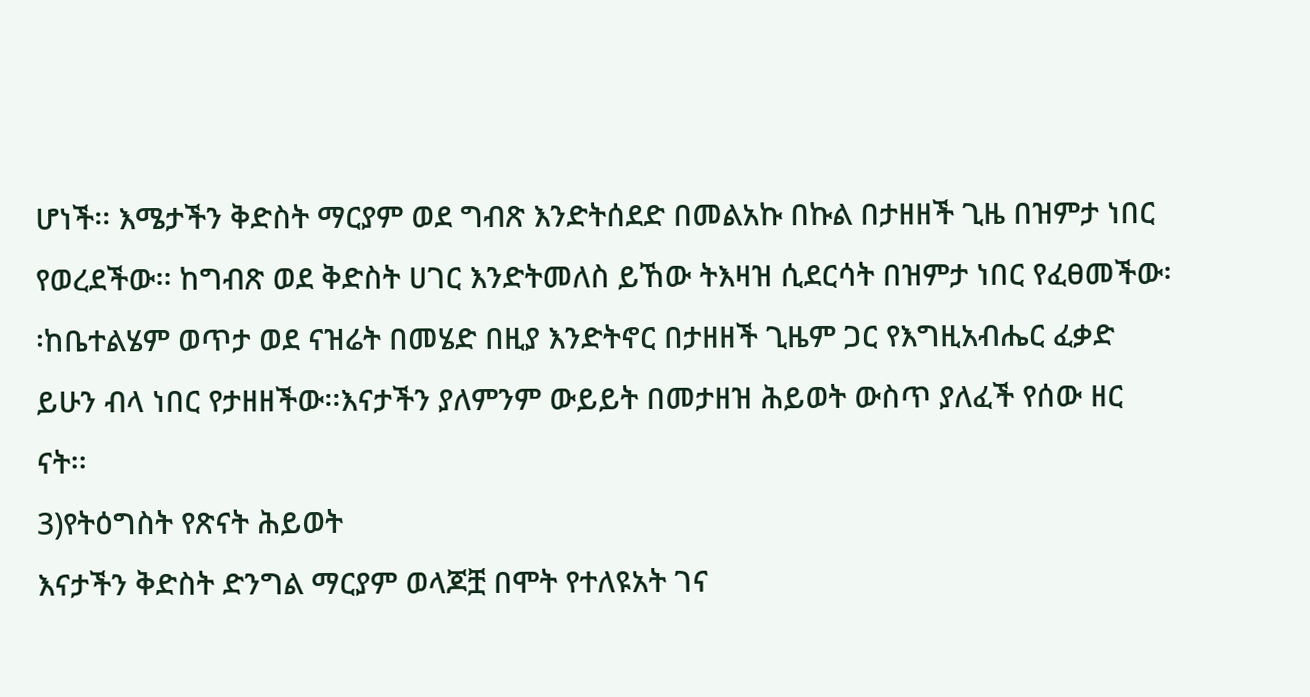ሆነች፡፡ እሜታችን ቅድስት ማርያም ወደ ግብጽ እንድትሰደድ በመልአኩ በኩል በታዘዘች ጊዜ በዝምታ ነበር የወረደችው፡፡ ከግብጽ ወደ ቅድስት ሀገር እንድትመለስ ይኸው ትእዛዝ ሲደርሳት በዝምታ ነበር የፈፀመችው፡፡ከቤተልሄም ወጥታ ወደ ናዝሬት በመሄድ በዚያ እንድትኖር በታዘዘች ጊዜም ጋር የእግዚአብሔር ፈቃድ ይሁን ብላ ነበር የታዘዘችው፡፡እናታችን ያለምንም ውይይት በመታዘዝ ሕይወት ውስጥ ያለፈች የሰው ዘር ናት፡፡
3)የትዕግስት የጽናት ሕይወት
እናታችን ቅድስት ድንግል ማርያም ወላጆቿ በሞት የተለዩአት ገና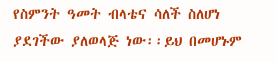የስምንት ዓመት ብላቴና ሳለች ስለሆነ ያደገችው ያለወላጅ ነው፡፡ይህ በመሆኑም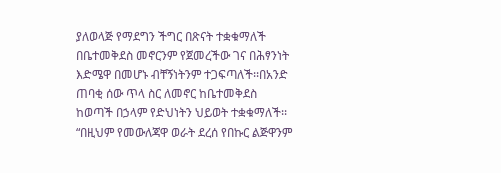ያለወላጅ የማደግን ችግር በጽናት ተቋቁማለች በቤተመቅደስ መኖርንም የጀመረችው ገና በሕፃንነት እድሜዋ በመሆኑ ብቸኝነትንም ተጋፍጣለች፡፡በአንድ ጠባቂ ሰው ጥላ ስር ለመኖር ከቤተመቅደስ ከወጣች በኃላም የድህነትን ህይወት ተቋቁማለች፡፡ “በዚህም የመውለጃዋ ወራት ደረሰ የበኩር ልጅዋንም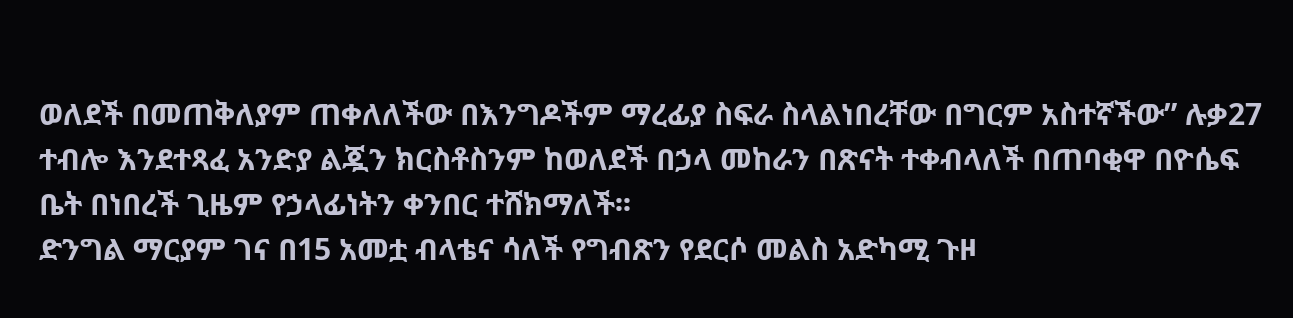ወለደች በመጠቅለያም ጠቀለለችው በእንግዶችም ማረፊያ ስፍራ ስላልነበረቸው በግርም አስተኛችው” ሉቃ27 ተብሎ እንደተጻፈ አንድያ ልጇን ክርስቶስንም ከወለደች በኃላ መከራን በጽናት ተቀብላለች በጠባቂዋ በዮሴፍ ቤት በነበረች ጊዜም የኃላፊነትን ቀንበር ተሸክማለች፡፡
ድንግል ማርያም ገና በ15 አመቷ ብላቴና ሳለች የግብጽን የደርሶ መልስ አድካሚ ጉዞ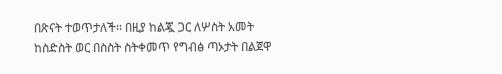በጽናት ተወጥታለች፡፡ በዚያ ከልጇ ጋር ለሦስት አመት ከስድስት ወር በስስት ስትቀመጥ የግብፅ ጣኦታት በልጀዋ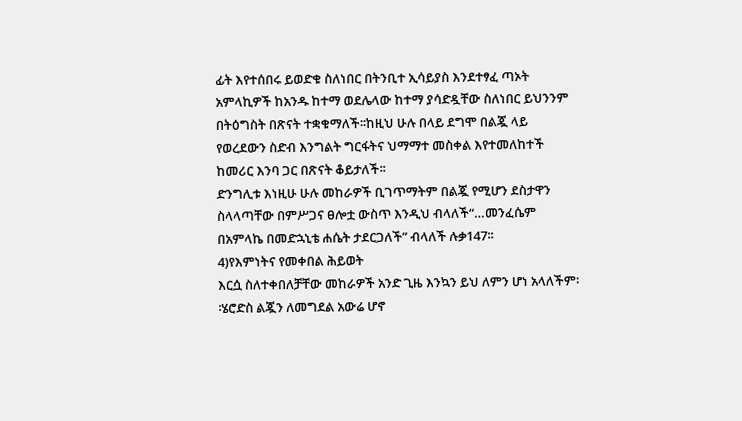ፊት እየተሰበሩ ይወድቁ ስለነበር በትንቢተ ኢሳይያስ እንደተፃፈ ጣኦት አምላኪዎች ከአንዱ ከተማ ወደሌላው ከተማ ያሳድዷቸው ስለነበር ይህንንም በትዕግስት በጽናት ተቋቁማለች፡፡ከዚህ ሁሉ በላይ ደግሞ በልጇ ላይ የወረደውን ስድብ እንግልት ግርፋትና ህማማተ መስቀል እየተመለከተች ከመሪር እንባ ጋር በጽናት ቆይታለች፡፡
ድንግሊቱ እነዚሁ ሁሉ መከራዎች ቢገጥማትም በልጇ የሚሆን ደስታዋን ስላላጣቸው በምሥጋና ፀሎቷ ውስጥ እንዲህ ብላለች“…መንፈሴም በአምላኬ በመድኋኒቴ ሐሴት ታደርጋለች” ብላለች ሉቃ147፡፡
4)የእምነትና የመቀበል ሕይወት
እርሷ ስለተቀበለቻቸው መከራዎች አንድ ጊዜ እንኳን ይህ ለምን ሆነ አላለችም፡፡ሄሮድስ ልጇን ለመግደል አውሬ ሆኖ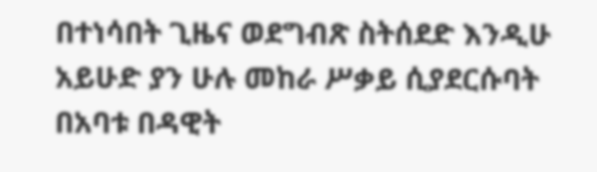በተነሳበት ጊዜና ወደግብጽ ስትሰደድ እንዲሁ አይሁድ ያን ሁሉ መከራ ሥቃይ ሲያደርሱባት በአባቱ በዳዊት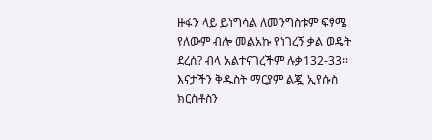ዙፋን ላይ ይነግሳል ለመንግስቱም ፍፃሜ የለውም ብሎ መልአኩ የነገረኝ ቃል ወዴት ደረሰ? ብላ አልተናገረችም ሉቃ132-33፡፡ እናታችን ቅዱስት ማርያም ልጇ ኢየሱስ ክርስቶስን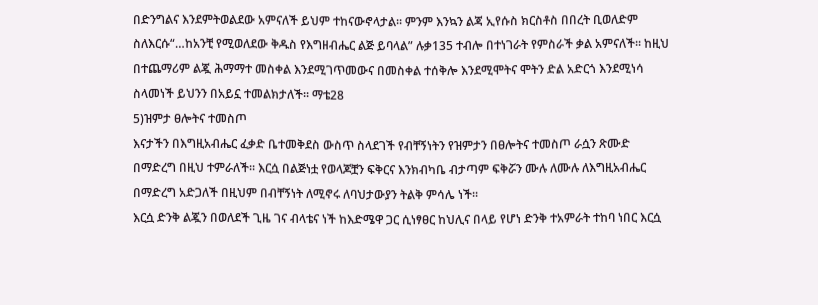በድንግልና እንደምትወልደው አምናለች ይህም ተከናውኖላታል፡፡ ምንም እንኳን ልጃ ኢየሱስ ክርስቶስ በበረት ቢወለድም ስለእርሱ“…ከአንቺ የሚወለደው ቅዱስ የእግዘብሔር ልጅ ይባላል” ሉቃ135 ተብሎ በተነገራት የምስራች ቃል አምናለች፡፡ ከዚህ በተጨማሪም ልጇ ሕማማተ መስቀል እንደሚገጥመውና በመስቀል ተሰቅሎ እንደሚሞትና ሞትን ድል አድርጎ እንደሚነሳ ስላመነች ይህንን በአይኗ ተመልክታለች፡፡ ማቴ28
5)ዝምታ ፀሎትና ተመስጦ
እናታችን በእግዚአብሔር ፈቃድ ቤተመቅደስ ውስጥ ስላደገች የብቸኝነትን የዝምታን በፀሎትና ተመስጦ ራሷን ጽሙድ በማድረግ በዚህ ተምራለች፡፡ እርሷ በልጅነቷ የወላጆቿን ፍቅርና እንክብካቤ ብታጣም ፍቅሯን ሙሉ ለሙሉ ለእግዚአብሔር በማድረግ አድጋለች በዚህም በብቸኝነት ለሚኖሩ ለባህታውያን ትልቅ ምሳሌ ነች፡፡
እርሷ ድንቅ ልጇን በወለደች ጊዜ ገና ብላቴና ነች ከእድሜዋ ጋር ሲነፃፀር ከህሊና በላይ የሆነ ድንቅ ተአምራት ተከባ ነበር እርሷ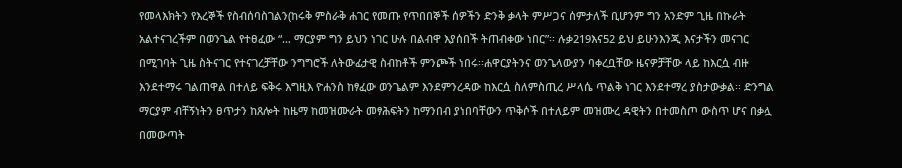የመላእክትን የእረኞች የስብሰባስገልን(ከሩቅ ምስራቅ ሐገር የመጡ የጥበበኞች ሰዎችን ድንቅ ቃላት ምሥጋና ሰምታለች ቢሆንም ግን አንድም ጊዜ በኩራት አልተናገረችም በወንጌል የተፀፈው “… ማርያም ግን ይህን ነገር ሁሉ በልብዋ እያሰበች ትጠብቀው ነበር”፡፡ ሉቃ219እና52 ይህ ይሁንእንጂ እናታችን መናገር በሚገባት ጊዜ ስትናገር የተናገረቻቸው ንግግሮች ለትውፊታዊ ስብከቶች ምንጮች ነበሩ፡፡ሐዋርያትንና ወንጌላውያን ባቀረቧቸው ዜናዎቻቸው ላይ ከእርሷ ብዙ እንደተማሩ ገልጠዋል በተለይ ፍቅሩ እግዚእ ዮሐንስ ከፃፈው ወንጌልም እንደምንረዳው ከእርሷ ስለምስጢረ ሥላሴ ጥልቅ ነገር እንደተማረ ያስታውቃል፡፡ ድንግል ማርያም ብቸኝነትን ፀጥታን ከጸሎት ከዜማ ከመዝሙራት መፃሕፍትን ከማንበብ ያነበባቸውን ጥቅሶች በተለይም መዝሙረ ዳዊትን በተመስጦ ውስጥ ሆና በቃሏ በመውጣት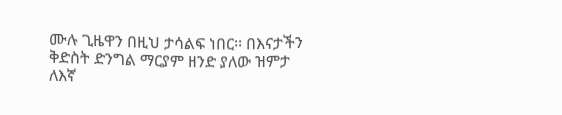ሙሉ ጊዜዋን በዚህ ታሳልፍ ነበር፡፡ በእናታችን ቅድስት ድንግል ማርያም ዘንድ ያለው ዝምታ ለእኛ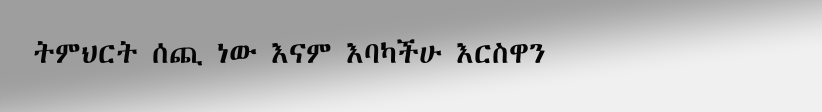ትምህርት ሰጪ ነው እናም እባካችሁ እርስዋን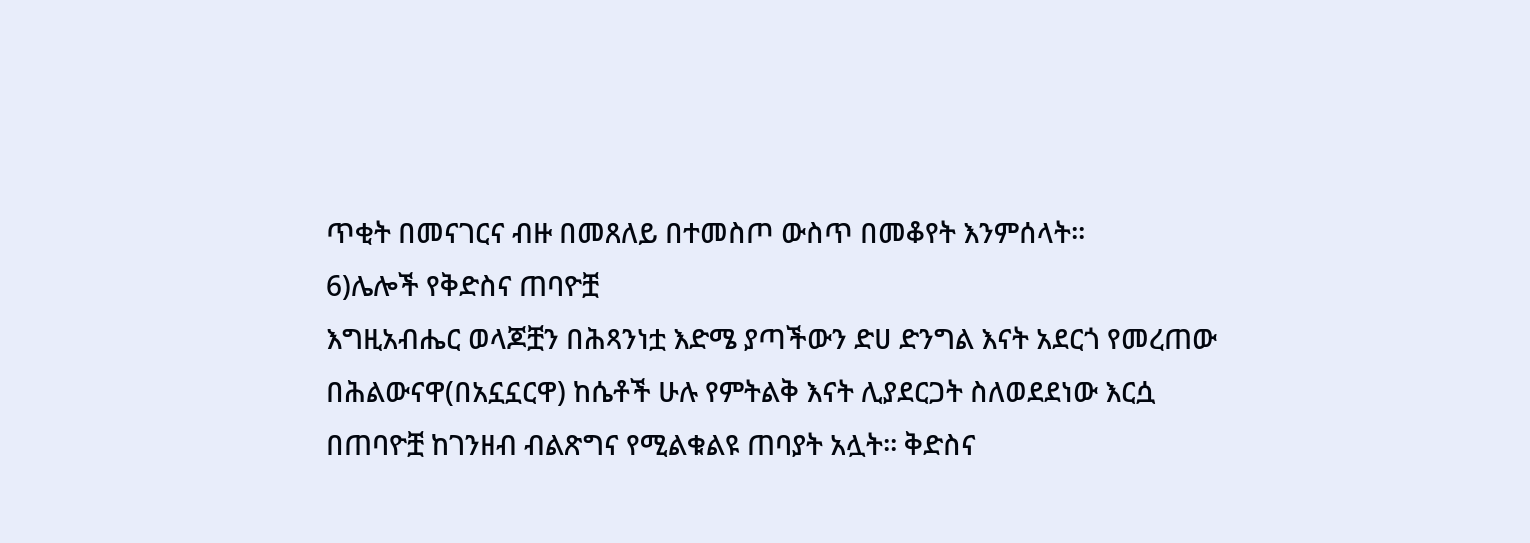ጥቂት በመናገርና ብዙ በመጸለይ በተመስጦ ውስጥ በመቆየት እንምሰላት፡፡
6)ሌሎች የቅድስና ጠባዮቿ
እግዚአብሔር ወላጆቿን በሕጻንነቷ እድሜ ያጣችውን ድሀ ድንግል እናት አደርጎ የመረጠው በሕልውናዋ(በአኗኗርዋ) ከሴቶች ሁሉ የምትልቅ እናት ሊያደርጋት ስለወደደነው እርሷ በጠባዮቿ ከገንዘብ ብልጽግና የሚልቁልዩ ጠባያት አሏት፡፡ ቅድስና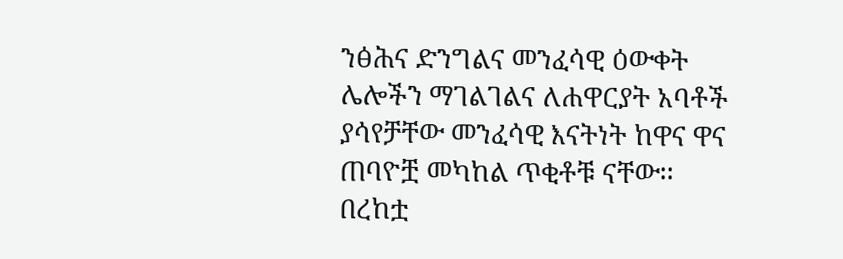ንፅሕና ድንግልና መንፈሳዊ ዕውቀት ሌሎችን ማገልገልና ለሐዋርያት አባቶች ያሳየቻቸው መንፈሳዊ እናትነት ከዋና ዋና ጠባዮቿ መካከል ጥቂቶቹ ናቸው፡፡ በረከቷ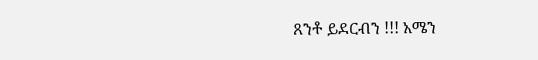ጸንቶ ይደርብን !!! አሜን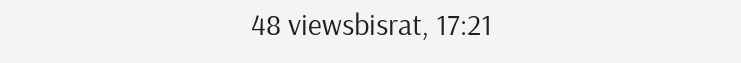48 viewsbisrat, 17:21